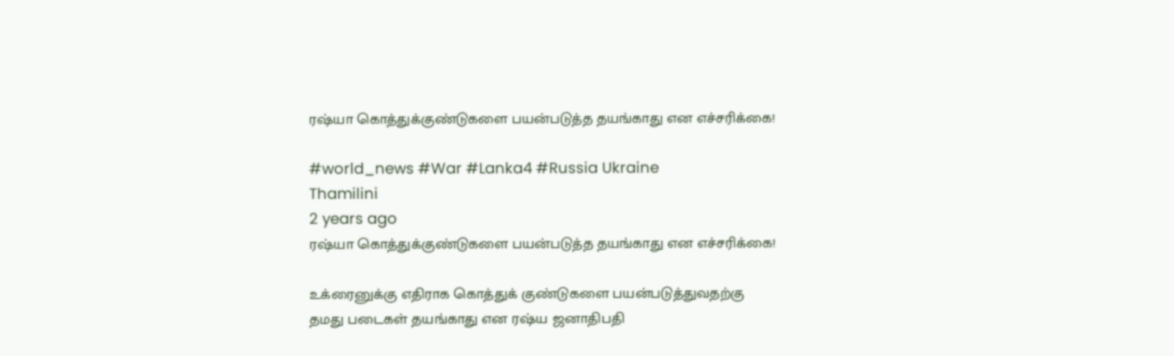ரஷ்யா கொத்துக்குண்டுகளை பயன்படுத்த தயங்காது என எச்சரிக்கை!

#world_news #War #Lanka4 #Russia Ukraine
Thamilini
2 years ago
ரஷ்யா கொத்துக்குண்டுகளை பயன்படுத்த தயங்காது என எச்சரிக்கை!

உக்ரைனுக்கு எதிராக கொத்துக் குண்டுகளை பயன்படுத்துவதற்கு தமது படைகள் தயங்காது என ரஷ்ய ஜனாதிபதி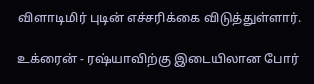விளாடிமிர் புடின் எச்சரிக்கை விடுத்துள்ளார்.

உக்ரைன் - ரஷ்யாவிற்கு இடையிலான போர்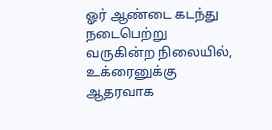ஓர் ஆண்டை கடந்து நடைபெற்று வருகின்ற நிலையில், உக்ரைனுக்கு ஆதரவாக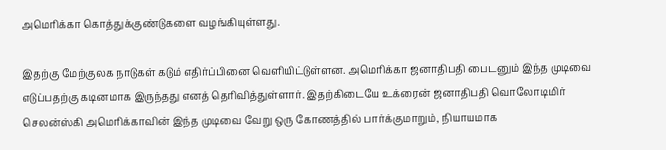அமெரிக்கா கொத்துக்குண்டுகளை வழங்கியுள்ளது.

இதற்கு மேற்குலக நாடுகள் கடும் எதிர்ப்பினை வெளியிட்டுள்ளன. அமெரிக்கா ஜனாதிபதி பைடனும் இந்த முடிவை எடுப்பதற்கு கடினமாக இருந்தது எனத் தெரிவித்துள்ளார். இதற்கிடையே உக்ரைன் ஜனாதிபதி வொலோடிமிர் செலன்ஸ்கி அமெரிக்காவின் இந்த முடிவை வேறு ஒரு கோணத்தில் பார்க்குமாறும், நியாயமாக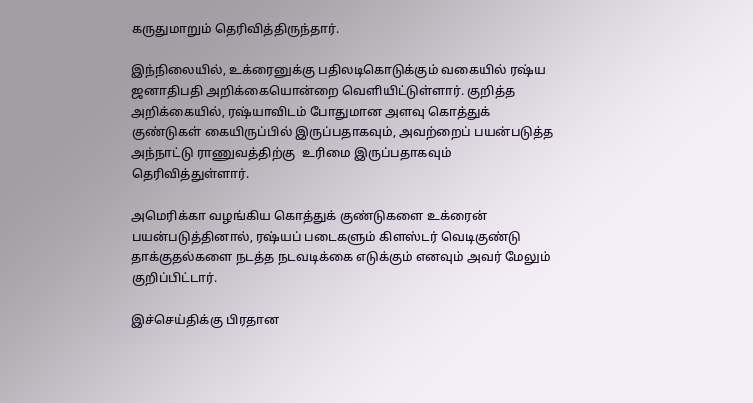கருதுமாறும் தெரிவித்திருந்தார்.

இந்நிலையில், உக்ரைனுக்கு பதிலடிகொடுக்கும் வகையில் ரஷ்ய ஜனாதிபதி அறிக்கையொன்றை வெளியிட்டுள்ளார். குறித்த அறிக்கையில், ரஷ்யாவிடம் போதுமான அளவு கொத்துக் குண்டுகள் கையிருப்பில் இருப்பதாகவும், அவற்றைப் பயன்படுத்த அந்நாட்டு ராணுவத்திற்கு  உரிமை இருப்பதாகவும் தெரிவித்துள்ளார்.

அமெரிக்கா வழங்கிய கொத்துக் குண்டுகளை உக்ரைன் பயன்படுத்தினால், ரஷ்யப் படைகளும் கிளஸ்டர் வெடிகுண்டு தாக்குதல்களை நடத்த நடவடிக்கை எடுக்கும் எனவும் அவர் மேலும் குறிப்பிட்டார்.

இச்செய்திக்கு பிரதான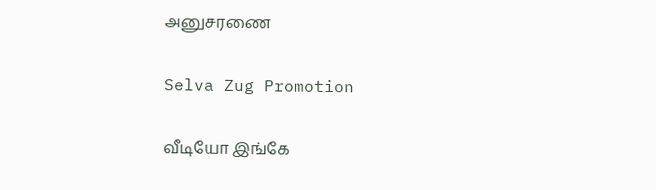அனுசரணை

Selva Zug Promotion

வீடியோ இங்கே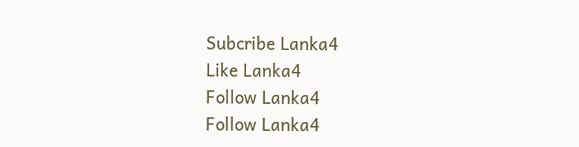Subcribe Lanka4
Like Lanka4
Follow Lanka4
Follow Lanka4